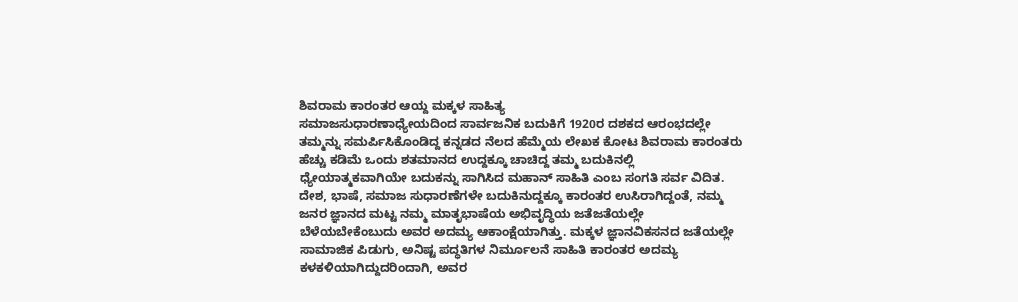ಶಿವರಾಮ ಕಾರಂತರ ಆಯ್ದ ಮಕ್ಕಳ ಸಾಹಿತ್ಯ
ಸಮಾಜಸುಧಾರಣಾಧ್ಯೇಯದಿಂದ ಸಾರ್ವಜನಿಕ ಬದುಕಿಗೆ 1920ರ ದಶಕದ ಆರಂಭದಲ್ಲೇ ತಮ್ಮನ್ನು ಸಮರ್ಪಿಸಿಕೊಂಡಿದ್ದ ಕನ್ನಡದ ನೆಲದ ಹೆಮ್ಮೆಯ ಲೇಖಕ ಕೋಟ ಶಿವರಾಮ ಕಾರಂತರು ಹೆಚ್ಚು ಕಡಿಮೆ ಒಂದು ಶತಮಾನದ ಉದ್ದಕ್ಕೂ ಚಾಚಿದ್ದ ತಮ್ಮ ಬದುಕಿನಲ್ಲಿ ಧ್ಯೇಯಾತ್ಮಕವಾಗಿಯೇ ಬದುಕನ್ನು ಸಾಗಿಸಿದ ಮಹಾನ್ ಸಾಹಿತಿ ಎಂಬ ಸಂಗತಿ ಸರ್ವ ವಿದಿತ.
ದೇಶ, ಭಾಷೆ, ಸಮಾಜ ಸುಧಾರಣೆಗಳೇ ಬದುಕಿನುದ್ದಕ್ಕೂ ಕಾರಂತರ ಉಸಿರಾಗಿದ್ದಂತೆ, ನಮ್ಮ ಜನರ ಜ್ಞಾನದ ಮಟ್ಟ ನಮ್ಮ ಮಾತೃಭಾಷೆಯ ಅಭಿವೃದ್ಧಿಯ ಜತೆಜತೆಯಲ್ಲೇ ಬೆಳೆಯಬೇಕೆಂಬುದು ಅವರ ಅದಮ್ಯ ಆಕಾಂಕ್ಷೆಯಾಗಿತ್ತು. ಮಕ್ಕಳ ಜ್ಞಾನವಿಕಸನದ ಜತೆಯಲ್ಲೇ ಸಾಮಾಜಿಕ ಪಿಡುಗು, ಅನಿಷ್ಟ ಪದ್ಧತಿಗಳ ನಿರ್ಮೂಲನೆ ಸಾಹಿತಿ ಕಾರಂತರ ಅದಮ್ಯ
ಕಳಕಳಿಯಾಗಿದ್ದುದರಿಂದಾಗಿ, ಅವರ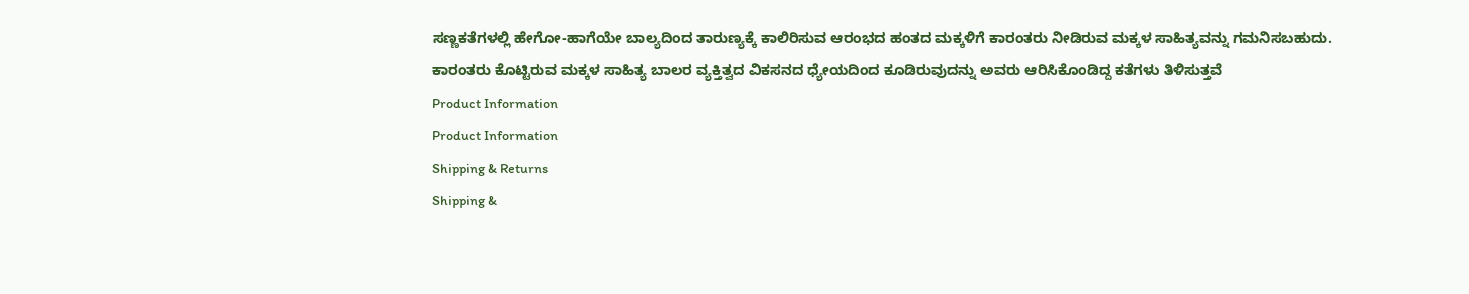ಸಣ್ಣಕತೆಗಳಲ್ಲಿ ಹೇಗೋ-ಹಾಗೆಯೇ ಬಾಲ್ಯದಿಂದ ತಾರುಣ್ಯಕ್ಕೆ ಕಾಲಿರಿಸುವ ಆರಂಭದ ಹಂತದ ಮಕ್ಕಳಿಗೆ ಕಾರಂತರು ನೀಡಿರುವ ಮಕ್ಕಳ ಸಾಹಿತ್ಯವನ್ನು ಗಮನಿಸಬಹುದು.
ಕಾರಂತರು ಕೊಟ್ಟಿರುವ ಮಕ್ಕಳ ಸಾಹಿತ್ಯ ಬಾಲರ ವ್ಯಕ್ತಿತ್ವದ ವಿಕಸನದ ಧ್ಯೇಯದಿಂದ ಕೂಡಿರುವುದನ್ನು ಅವರು ಆರಿಸಿಕೊಂಡಿದ್ದ ಕತೆಗಳು ತಿಳಿಸುತ್ತವೆ
Product Information
Product Information
Shipping & Returns
Shipping &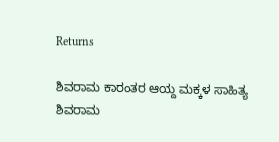Returns

ಶಿವರಾಮ ಕಾರಂತರ ಆಯ್ದ ಮಕ್ಕಳ ಸಾಹಿತ್ಯ
ಶಿವರಾಮ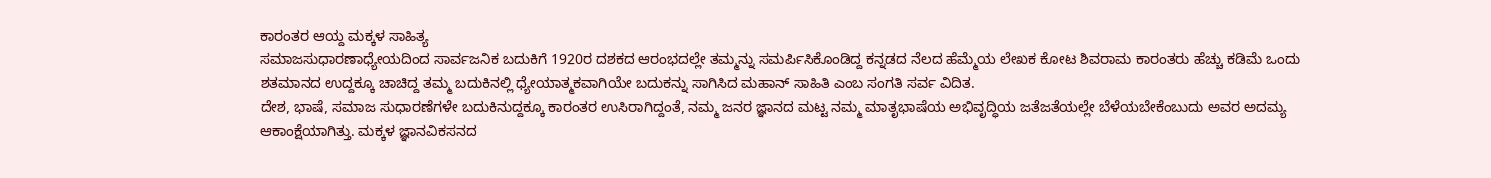ಕಾರಂತರ ಆಯ್ದ ಮಕ್ಕಳ ಸಾಹಿತ್ಯ
ಸಮಾಜಸುಧಾರಣಾಧ್ಯೇಯದಿಂದ ಸಾರ್ವಜನಿಕ ಬದುಕಿಗೆ 1920ರ ದಶಕದ ಆರಂಭದಲ್ಲೇ ತಮ್ಮನ್ನು ಸಮರ್ಪಿಸಿಕೊಂಡಿದ್ದ ಕನ್ನಡದ ನೆಲದ ಹೆಮ್ಮೆಯ ಲೇಖಕ ಕೋಟ ಶಿವರಾಮ ಕಾರಂತರು ಹೆಚ್ಚು ಕಡಿಮೆ ಒಂದು ಶತಮಾನದ ಉದ್ದಕ್ಕೂ ಚಾಚಿದ್ದ ತಮ್ಮ ಬದುಕಿನಲ್ಲಿ ಧ್ಯೇಯಾತ್ಮಕವಾಗಿಯೇ ಬದುಕನ್ನು ಸಾಗಿಸಿದ ಮಹಾನ್ ಸಾಹಿತಿ ಎಂಬ ಸಂಗತಿ ಸರ್ವ ವಿದಿತ.
ದೇಶ, ಭಾಷೆ, ಸಮಾಜ ಸುಧಾರಣೆಗಳೇ ಬದುಕಿನುದ್ದಕ್ಕೂ ಕಾರಂತರ ಉಸಿರಾಗಿದ್ದಂತೆ, ನಮ್ಮ ಜನರ ಜ್ಞಾನದ ಮಟ್ಟ ನಮ್ಮ ಮಾತೃಭಾಷೆಯ ಅಭಿವೃದ್ಧಿಯ ಜತೆಜತೆಯಲ್ಲೇ ಬೆಳೆಯಬೇಕೆಂಬುದು ಅವರ ಅದಮ್ಯ ಆಕಾಂಕ್ಷೆಯಾಗಿತ್ತು. ಮಕ್ಕಳ ಜ್ಞಾನವಿಕಸನದ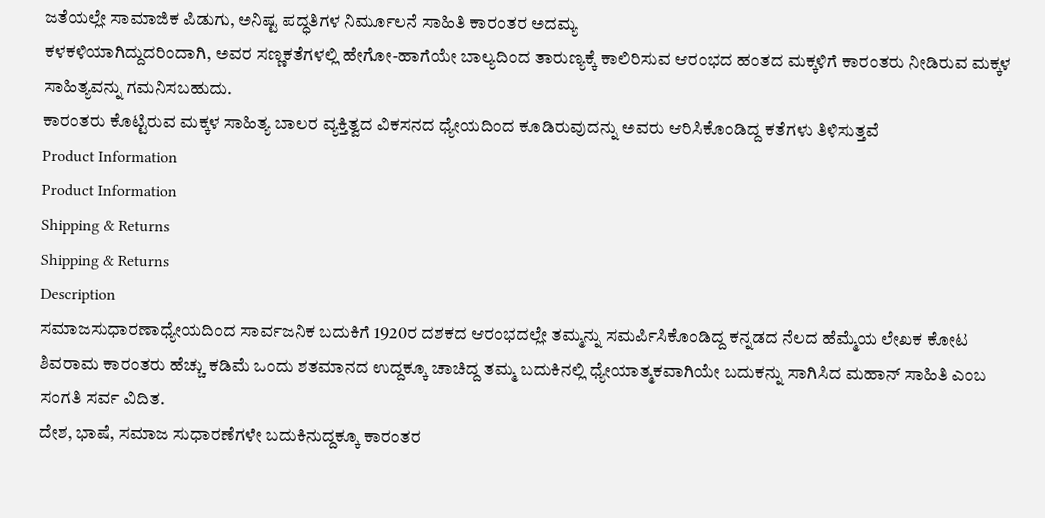ಜತೆಯಲ್ಲೇ ಸಾಮಾಜಿಕ ಪಿಡುಗು, ಅನಿಷ್ಟ ಪದ್ಧತಿಗಳ ನಿರ್ಮೂಲನೆ ಸಾಹಿತಿ ಕಾರಂತರ ಅದಮ್ಯ
ಕಳಕಳಿಯಾಗಿದ್ದುದರಿಂದಾಗಿ, ಅವರ ಸಣ್ಣಕತೆಗಳಲ್ಲಿ ಹೇಗೋ-ಹಾಗೆಯೇ ಬಾಲ್ಯದಿಂದ ತಾರುಣ್ಯಕ್ಕೆ ಕಾಲಿರಿಸುವ ಆರಂಭದ ಹಂತದ ಮಕ್ಕಳಿಗೆ ಕಾರಂತರು ನೀಡಿರುವ ಮಕ್ಕಳ ಸಾಹಿತ್ಯವನ್ನು ಗಮನಿಸಬಹುದು.
ಕಾರಂತರು ಕೊಟ್ಟಿರುವ ಮಕ್ಕಳ ಸಾಹಿತ್ಯ ಬಾಲರ ವ್ಯಕ್ತಿತ್ವದ ವಿಕಸನದ ಧ್ಯೇಯದಿಂದ ಕೂಡಿರುವುದನ್ನು ಅವರು ಆರಿಸಿಕೊಂಡಿದ್ದ ಕತೆಗಳು ತಿಳಿಸುತ್ತವೆ
Product Information
Product Information
Shipping & Returns
Shipping & Returns
Description
ಸಮಾಜಸುಧಾರಣಾಧ್ಯೇಯದಿಂದ ಸಾರ್ವಜನಿಕ ಬದುಕಿಗೆ 1920ರ ದಶಕದ ಆರಂಭದಲ್ಲೇ ತಮ್ಮನ್ನು ಸಮರ್ಪಿಸಿಕೊಂಡಿದ್ದ ಕನ್ನಡದ ನೆಲದ ಹೆಮ್ಮೆಯ ಲೇಖಕ ಕೋಟ ಶಿವರಾಮ ಕಾರಂತರು ಹೆಚ್ಚು ಕಡಿಮೆ ಒಂದು ಶತಮಾನದ ಉದ್ದಕ್ಕೂ ಚಾಚಿದ್ದ ತಮ್ಮ ಬದುಕಿನಲ್ಲಿ ಧ್ಯೇಯಾತ್ಮಕವಾಗಿಯೇ ಬದುಕನ್ನು ಸಾಗಿಸಿದ ಮಹಾನ್ ಸಾಹಿತಿ ಎಂಬ ಸಂಗತಿ ಸರ್ವ ವಿದಿತ.
ದೇಶ, ಭಾಷೆ, ಸಮಾಜ ಸುಧಾರಣೆಗಳೇ ಬದುಕಿನುದ್ದಕ್ಕೂ ಕಾರಂತರ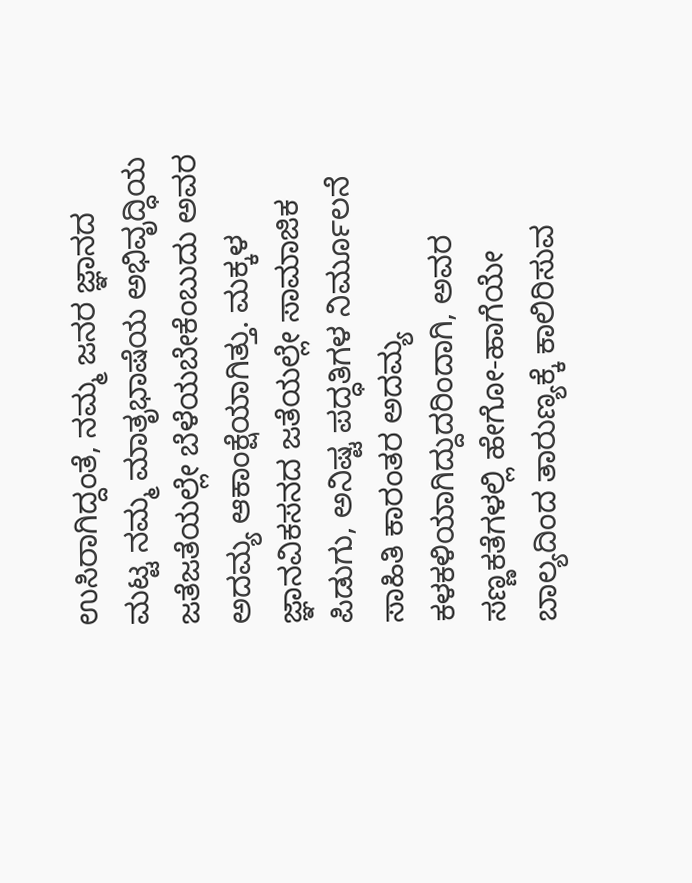ಉಸಿರಾಗಿದ್ದಂತೆ, ನಮ್ಮ ಜನರ ಜ್ಞಾನದ ಮಟ್ಟ ನಮ್ಮ ಮಾತೃಭಾಷೆಯ ಅಭಿವೃದ್ಧಿಯ ಜತೆಜತೆಯಲ್ಲೇ ಬೆಳೆಯಬೇಕೆಂಬುದು ಅವರ ಅದಮ್ಯ ಆಕಾಂಕ್ಷೆಯಾಗಿತ್ತು. ಮಕ್ಕಳ ಜ್ಞಾನವಿಕಸನದ ಜತೆಯಲ್ಲೇ ಸಾಮಾಜಿಕ ಪಿಡುಗು, ಅನಿಷ್ಟ ಪದ್ಧತಿಗಳ ನಿರ್ಮೂಲನೆ ಸಾಹಿತಿ ಕಾರಂತರ ಅದಮ್ಯ
ಕಳಕಳಿಯಾಗಿದ್ದುದರಿಂದಾಗಿ, ಅವರ ಸಣ್ಣಕತೆಗಳಲ್ಲಿ ಹೇಗೋ-ಹಾಗೆಯೇ ಬಾಲ್ಯದಿಂದ ತಾರುಣ್ಯಕ್ಕೆ ಕಾಲಿರಿಸುವ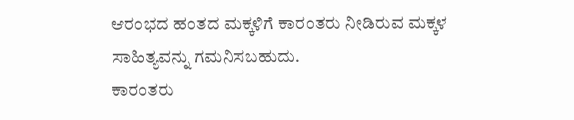ಆರಂಭದ ಹಂತದ ಮಕ್ಕಳಿಗೆ ಕಾರಂತರು ನೀಡಿರುವ ಮಕ್ಕಳ ಸಾಹಿತ್ಯವನ್ನು ಗಮನಿಸಬಹುದು.
ಕಾರಂತರು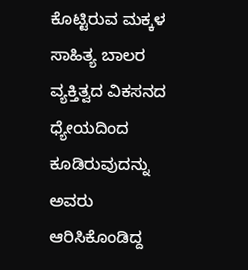ಕೊಟ್ಟಿರುವ ಮಕ್ಕಳ ಸಾಹಿತ್ಯ ಬಾಲರ ವ್ಯಕ್ತಿತ್ವದ ವಿಕಸನದ ಧ್ಯೇಯದಿಂದ ಕೂಡಿರುವುದನ್ನು ಅವರು ಆರಿಸಿಕೊಂಡಿದ್ದ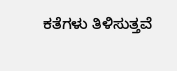ಕತೆಗಳು ತಿಳಿಸುತ್ತವೆ